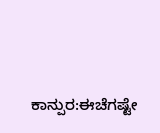ಕಾನ್ಪುರ:ಈಚೆಗಷ್ಟೇ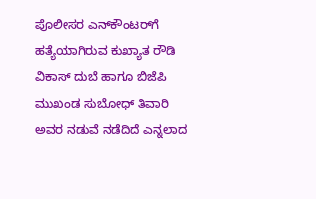ಪೊಲೀಸರ ಎನ್‌ಕೌಂಟರ್‌ಗೆ ಹತ್ಯೆಯಾಗಿರುವ ಕುಖ್ಯಾತ ರೌಡಿ ವಿಕಾಸ್‌ ದುಬೆ ಹಾಗೂ ಬಿಜೆಪಿ ಮುಖಂಡ ಸುಬೋಧ್ ತಿವಾರಿ ಅವರ ನಡುವೆ ನಡೆದಿದೆ ಎನ್ನಲಾದ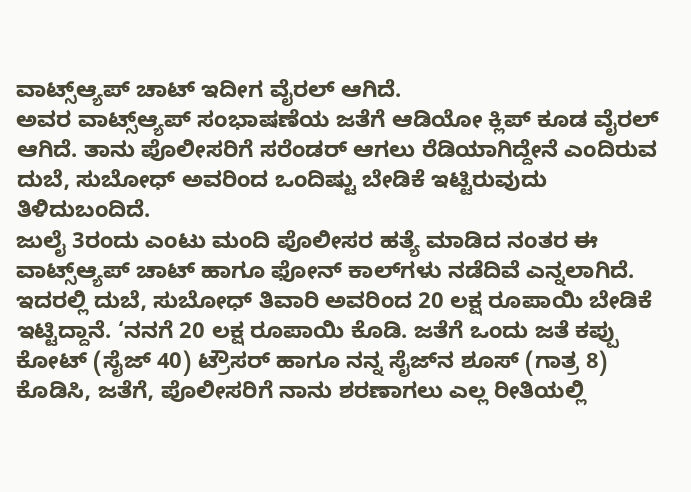ವಾಟ್ಸ್ಆ್ಯಪ್‌ ಚಾಟ್‌ ಇದೀಗ ವೈರಲ್‌ ಆಗಿದೆ.
ಅವರ ವಾಟ್ಸ್‌ಆ್ಯಪ್‌ ಸಂಭಾಷಣೆಯ ಜತೆಗೆ ಆಡಿಯೋ ಕ್ಲಿಪ್ ಕೂಡ ವೈರಲ್ ಆಗಿದೆ. ತಾನು ಪೊಲೀಸರಿಗೆ ಸರೆಂಡರ್‌ ಆಗಲು ರೆಡಿಯಾಗಿದ್ದೇನೆ ಎಂದಿರುವ ದುಬೆ, ಸುಬೋಧ್‌ ಅವರಿಂದ ಒಂದಿಷ್ಟು ಬೇಡಿಕೆ ಇಟ್ಟಿರುವುದು ತಿಳಿದುಬಂದಿದೆ.
ಜುಲೈ 3ರಂದು ಎಂಟು ಮಂದಿ ಪೊಲೀಸರ ಹತ್ಯೆ ಮಾಡಿದ ನಂತರ ಈ ವಾಟ್ಸ್‌ಆ್ಯಪ್‌ ಚಾಟ್ ಹಾಗೂ ಫೋನ್‌ ಕಾಲ್‌ಗಳು ನಡೆದಿವೆ ಎನ್ನಲಾಗಿದೆ.
ಇದರಲ್ಲಿ ದುಬೆ, ಸುಬೋಧ್‌ ತಿವಾರಿ ಅವರಿಂದ 20 ಲಕ್ಷ ರೂಪಾಯಿ ಬೇಡಿಕೆ ಇಟ್ಟಿದ್ದಾನೆ. ‘ನನಗೆ 20 ಲಕ್ಷ ರೂಪಾಯಿ ಕೊಡಿ. ಜತೆಗೆ ಒಂದು ಜತೆ ಕಪ್ಪು ಕೋಟ್‌ (ಸೈಜ್‌ 40) ಟ್ರೌಸರ್‌ ಹಾಗೂ ನನ್ನ ಸೈಜ್‌ನ ಶೂಸ್‌ (ಗಾತ್ರ 8) ಕೊಡಿಸಿ, ಜತೆಗೆ, ಪೊಲೀಸರಿಗೆ ನಾನು ಶರಣಾಗಲು ಎಲ್ಲ ರೀತಿಯಲ್ಲಿ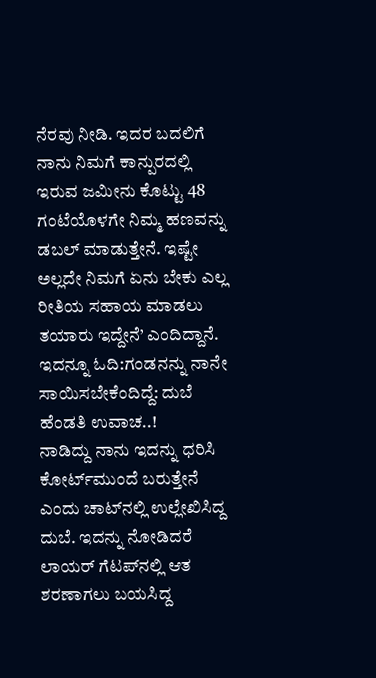ನೆರವು ನೀಡಿ. ಇದರ ಬದಲಿಗೆ ನಾನು ನಿಮಗೆ ಕಾನ್ಪುರದಲ್ಲಿ ಇರುವ ಜಮೀನು ಕೊಟ್ಟು 48 ಗಂಟೆಯೊಳಗೇ ನಿಮ್ಮ ಹಣವನ್ನು ಡಬಲ್‌ ಮಾಡುತ್ತೇನೆ. ಇಷ್ಟೇ ಅಲ್ಲದೇ ನಿಮಗೆ ಏನು ಬೇಕು ಎಲ್ಲ ರೀತಿಯ ಸಹಾಯ ಮಾಡಲು ತಯಾರು ಇದ್ದೇನೆ’ ಎಂದಿದ್ದಾನೆ.
ಇದನ್ನೂ ಓದಿ:ಗಂಡನನ್ನು ನಾನೇ ಸಾಯಿಸಬೇಕೆಂದಿದ್ದೆ: ದುಬೆ ಹೆಂಡತಿ ಉವಾಚ..!
ನಾಡಿದ್ದು ನಾನು ಇದನ್ನು ಧರಿಸಿ ಕೋರ್ಟ್‌ಮುಂದೆ ಬರುತ್ತೇನೆ ಎಂದು ಚಾಟ್‌ನಲ್ಲಿ ಉಲ್ಲೇಖಿಸಿದ್ದ ದುಬೆ. ಇದನ್ನು ನೋಡಿದರೆ ಲಾಯರ್‌ ಗೆಟಪ್‌ನಲ್ಲಿ ಆತ ಶರಣಾಗಲು ಬಯಸಿದ್ದ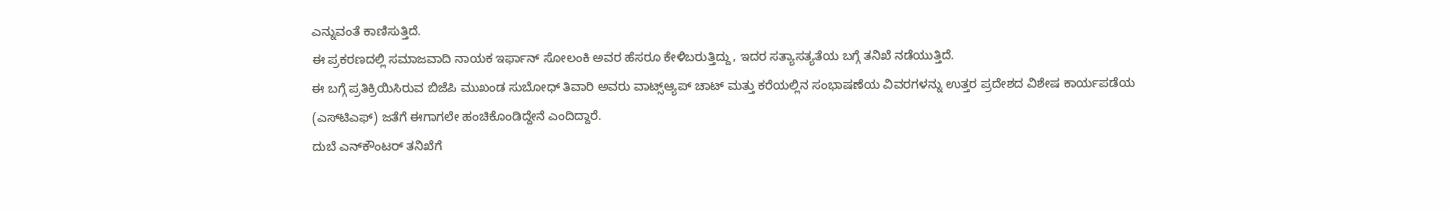ಎನ್ನುವಂತೆ ಕಾಣಿಸುತ್ತಿದೆ.
ಈ ಪ್ರಕರಣದಲ್ಲಿ ಸಮಾಜವಾದಿ ನಾಯಕ ಇರ್ಫಾನ್ ಸೋಲಂಕಿ ಅವರ ಹೆಸರೂ ಕೇಳಿಬರುತ್ತಿದ್ದು, ಇದರ ಸತ್ಯಾಸತ್ಯತೆಯ ಬಗ್ಗೆ ತನಿಖೆ ನಡೆಯುತ್ತಿದೆ.
ಈ ಬಗ್ಗೆ ಪ್ರತಿಕ್ರಿಯಿಸಿರುವ ಬಿಜೆಪಿ ಮುಖಂಡ ಸುಬೋಧ್ ತಿವಾರಿ ಅವರು ವಾಟ್ಸ್‌ಆ್ಯಪ್‌ ಚಾಟ್ ಮತ್ತು ಕರೆಯಲ್ಲಿನ ಸಂಭಾಷಣೆಯ ವಿವರಗಳನ್ನು ಉತ್ತರ ಪ್ರದೇಶದ ವಿಶೇಷ ಕಾರ್ಯಪಡೆಯ (ಎಸ್‌ಟಿಎಫ್) ಜತೆಗೆ ಈಗಾಗಲೇ ಹಂಚಿಕೊಂಡಿದ್ದೇನೆ ಎಂದಿದ್ದಾರೆ.
ದುಬೆ ಎನ್‌ಕೌಂಟರ್‌ ತನಿಖೆಗೆ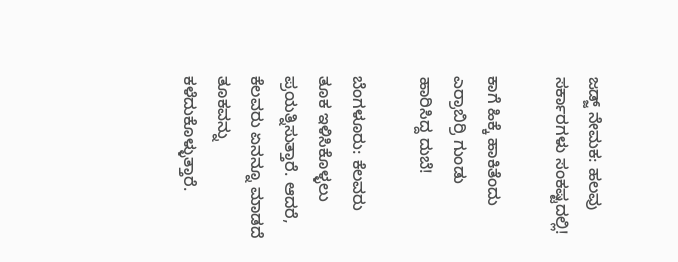ಜಡ್ಜ್‌ ನೇಮಕ: ಹಲವು ಸರ್ಕಾರಗಳು ಸಂಕಷ್ಟದಲ್ಲಿ!

ಕಾಗೆ ಹಿಕ್ಕೆ ಹಾಕಿತೆಂದು ಎರ್ರಾಬಿರ್ರಿ ಗುಂಡು ಹಾರಿಸಿದ್ದ ದುಬೆ!

ಬೆಂಗಳೂರು: ಕೆಲವರು ತೂಕ ಇಳಿಸಿಕೊಳ್ಳಲು ಪ್ರಯತ್ನಿಸುತ್ತಾರೆ. ಆದರೆ, ಕೆಲವರು ಏನನ್ನೂ ಮಾಡದೆ ತೂಕವನ್ನು ಕಳೆದುಕೊಳ್ಳುತ್ತಾರೆ.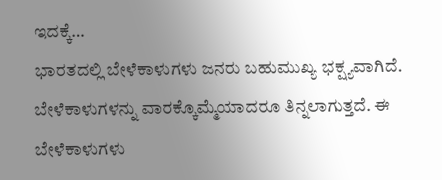ಇದಕ್ಕೆ…
ಭಾರತದಲ್ಲಿ ಬೇಳೆಕಾಳುಗಳು ಜನರು ಬಹುಮುಖ್ಯ ಭಕ್ಷ್ಯವಾಗಿದೆ. ಬೇಳೆಕಾಳುಗಳನ್ನು ವಾರಕ್ಕೊಮ್ಮೆಯಾದರೂ ತಿನ್ನಲಾಗುತ್ತದೆ. ಈ ಬೇಳೆಕಾಳುಗಳು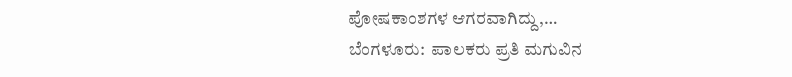ಪೋಷಕಾಂಶಗಳ ಆಗರವಾಗಿದ್ದು,…
ಬೆಂಗಳೂರು:  ಪಾಲಕರು ಪ್ರತಿ ಮಗುವಿನ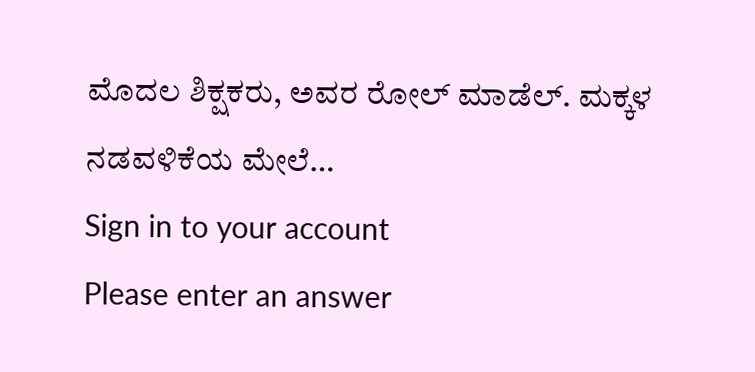ಮೊದಲ ಶಿಕ್ಷಕರು, ಅವರ ರೋಲ್ ಮಾಡೆಲ್. ಮಕ್ಕಳ ನಡವಳಿಕೆಯ ಮೇಲೆ…
Sign in to your account
Please enter an answer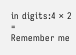in digits:4 × 2 =
Remember me